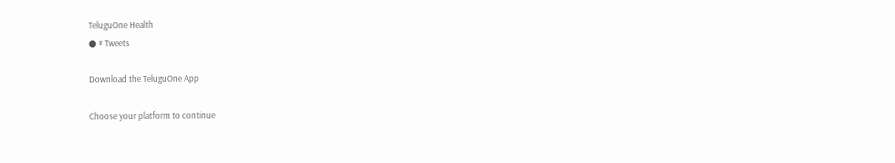TeluguOne Health
● # Tweets

Download the TeluguOne App

Choose your platform to continue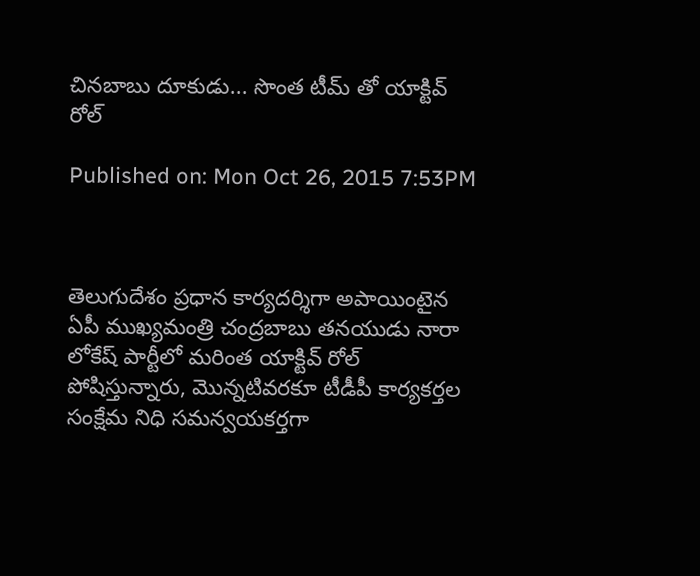చినబాబు దూకుడు... సొంత టీమ్ తో యాక్టివ్ రోల్

Published on: Mon Oct 26, 2015 7:53PM



తెలుగుదేశం ప్రధాన కార్యదర్శిగా అపాయింటైన ఏపీ ముఖ్యమంత్రి చంద్రబాబు తనయుడు నారా లోకేష్ పార్టీలో మరింత యాక్టివ్ రోల్ పోషిస్తున్నారు, మొన్నటివరకూ టీడీపీ కార్యకర్తల సంక్షేమ నిధి సమన్వయకర్తగా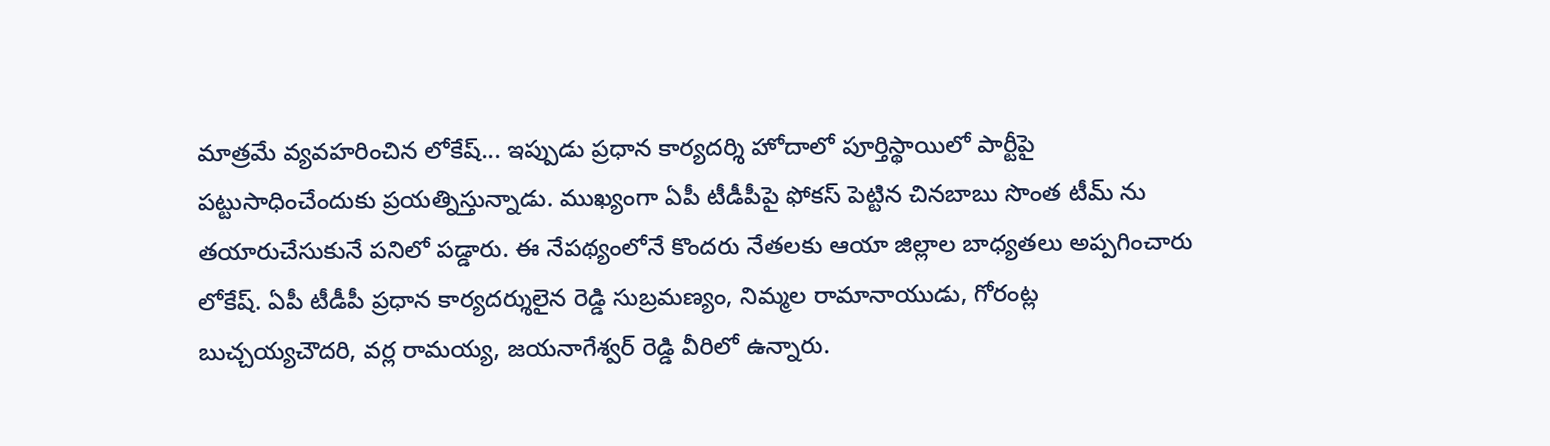మాత్రమే వ్యవహరించిన లోకేష్... ఇప్పుడు ప్రధాన కార్యదర్శి హోదాలో పూర్తిస్థాయిలో పార్టీపై పట్టుసాధించేందుకు ప్రయత్నిస్తున్నాడు. ముఖ్యంగా ఏపీ టీడీపీపై ఫోకస్ పెట్టిన చినబాబు సొంత టీమ్ ను తయారుచేసుకునే పనిలో పడ్డారు. ఈ నేపథ్యంలోనే కొందరు నేతలకు ఆయా జిల్లాల బాధ్యతలు అప్పగించారు లోకేష్. ఏపీ టీడీపీ ప్రధాన కార్యదర్శులైన రెడ్డి సుబ్రమణ్యం, నిమ్మల రామానాయుడు, గోరంట్ల బుచ్చయ్యచౌదరి, వర్ల రామయ్య, జయనాగేశ్వర్ రెడ్డి వీరిలో ఉన్నారు.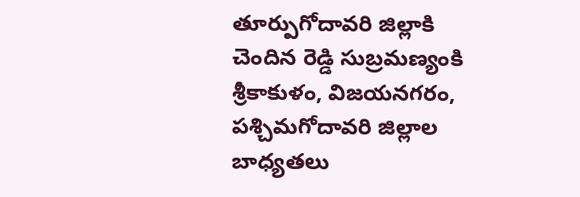తూర్పుగోదావరి జిల్లాకి చెందిన రెడ్డి సుబ్రమణ్యంకి శ్రీకాకుళం, విజయనగరం, పశ్చిమగోదావరి జిల్లాల బాధ్యతలు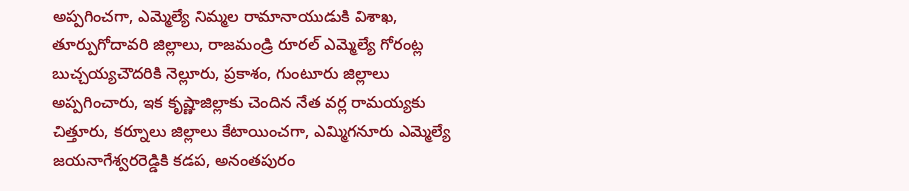అప్పగించగా, ఎమ్మెల్యే నిమ్మల రామానాయుడుకి విశాఖ, తూర్పుగోదావరి జిల్లాలు, రాజమండ్రి రూరల్ ఎమ్మెల్యే గోరంట్ల బుచ్చయ్యచౌదరికి నెల్లూరు, ప్రకాశం, గుంటూరు జిల్లాలు అప్పగించారు, ఇక కృష్ణాజిల్లాకు చెందిన నేత వర్ల రామయ్యకు చిత్తూరు, కర్నూలు జిల్లాలు కేటాయించగా, ఎమ్మిగనూరు ఎమ్మెల్యే జయనాగేశ్వరరెడ్డికి కడప, అనంతపురం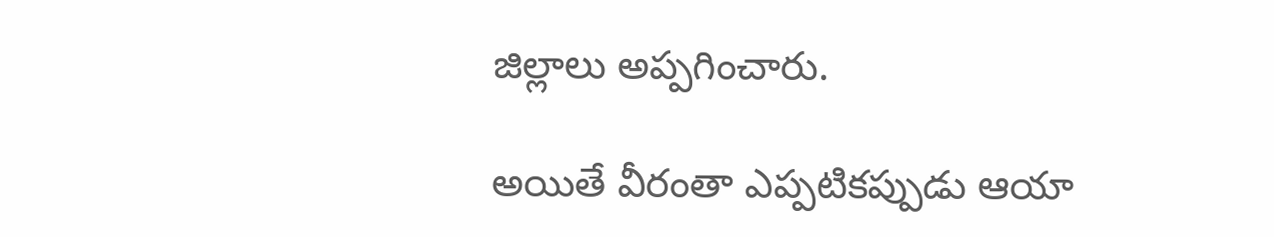జిల్లాలు అప్పగించారు.

అయితే వీరంతా ఎప్పటికప్పుడు ఆయా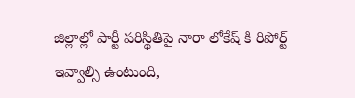జిల్లాల్లో పార్టీ పరిస్థితిపై నారా లోకేష్ కి రిపోర్ట్ ఇవ్వాల్సి ఉంటుంది,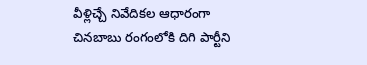వీళ్లిచ్చే నివేదికల ఆధారంగా చినబాబు రంగంలోకి దిగి పార్టీని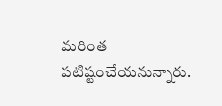మరింత పటిష్టంచేయనున్నారు.